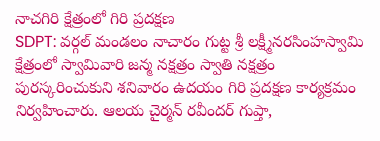నాచగిరి క్షేత్రంలో గిరి ప్రదక్షణ
SDPT: వర్గల్ మండలం నాచారం గుట్ట శ్రీ లక్ష్మీనరసింహస్వామి క్షేత్రంలో స్వామివారి జన్మ నక్షత్రం స్వాతి నక్షత్రం పురస్కరించుకుని శనివారం ఉదయం గిరి ప్రదక్షణ కార్యక్రమం నిర్వహించారు. ఆలయ చైర్మన్ రవీందర్ గుప్తా,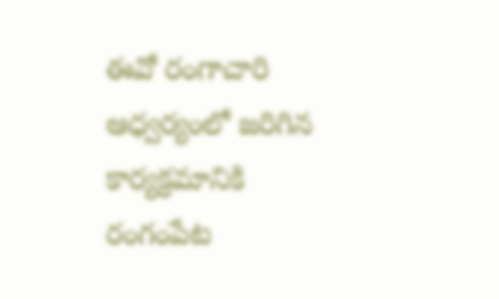ఈవో రంగాచారి ఆధ్వర్యంలో జరిగిన కార్యక్రమానికి రంగంపేట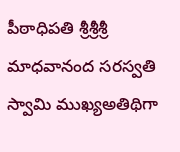పీఠాధిపతి శ్రీశ్రీశ్రీ మాధవానంద సరస్వతి స్వామి ముఖ్యఅతిథిగా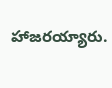హాజరయ్యారు.